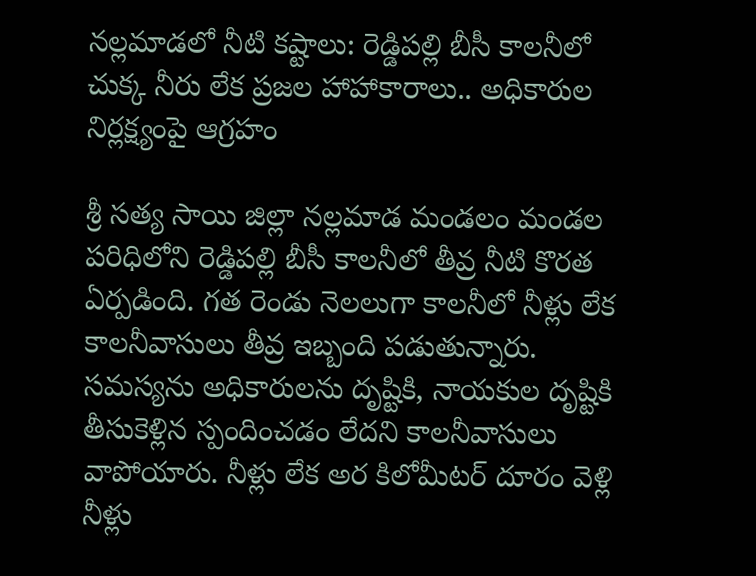నల్లమాడలో నీటి కష్టాలు: రెడ్డిపల్లి బీసీ కాలనీలో చుక్క నీరు లేక ప్రజల హాహాకారాలు.. అధికారుల నిర్లక్ష్యంపై ఆగ్రహం

శ్రీ సత్య సాయి జిల్లా నల్లమాడ మండలం మండల పరిధిలోని రెడ్డిపల్లి బీసీ కాలనీలో తీవ్ర నీటి కొరత ఏర్పడింది. గత రెండు నెలలుగా కాలనీలో నీళ్లు లేక కాలనీవాసులు తీవ్ర ఇబ్బంది పడుతున్నారు. సమస్యను అధికారులను దృష్టికి, నాయకుల దృష్టికి తీసుకెళ్లిన స్పందించడం లేదని కాలనీవాసులు వాపోయారు. నీళ్లు లేక అర కిలోమీటర్ దూరం వెళ్లి నీళ్లు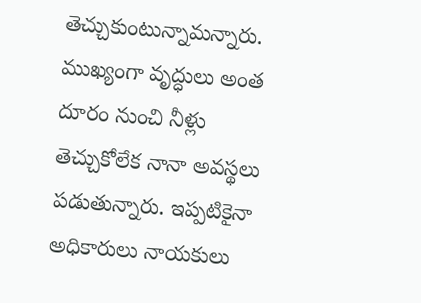తెచ్చుకుంటున్నామన్నారు. ముఖ్యంగా వృద్ధులు అంత దూరం నుంచి నీళ్లు తెచ్చుకోలేక నానా అవస్థలు పడుతున్నారు. ఇప్పటికైనా అధికారులు నాయకులు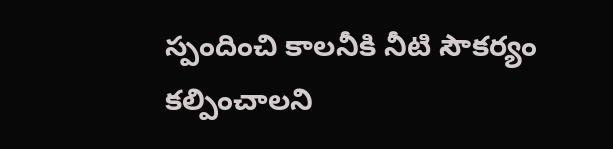స్పందించి కాలనీకి నీటి సౌకర్యం కల్పించాలని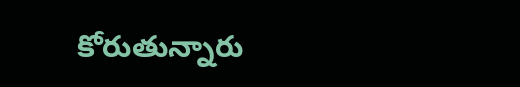కోరుతున్నారు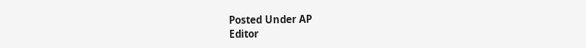Posted Under AP
Editor